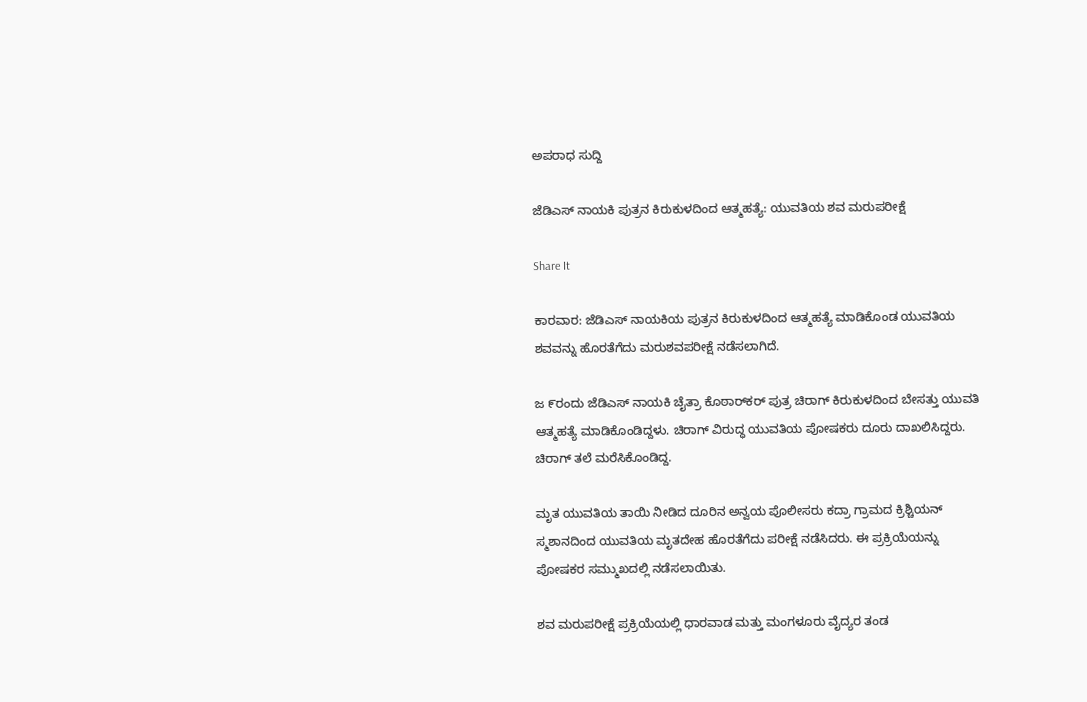ಅಪರಾಧ ಸುದ್ದಿ

ಜೆಡಿಎಸ್ ನಾಯಕಿ ಪುತ್ರನ ಕಿರುಕುಳದಿಂದ ಆತ್ಮಹತ್ಯೆ: ಯುವತಿಯ ಶವ ಮರುಪರೀಕ್ಷೆ

Share It

ಕಾರವಾರ: ಜೆಡಿಎಸ್ ನಾಯಕಿಯ ಪುತ್ರನ ಕಿರುಕುಳದಿಂದ ಆತ್ಮಹತ್ಯೆ ಮಾಡಿಕೊಂಡ ಯುವತಿಯ ಶವವನ್ನು ಹೊರತೆಗೆದು ಮರುಶವಪರೀಕ್ಷೆ ನಡೆಸಲಾಗಿದೆ.

ಜ ೯ರಂದು ಜೆಡಿಎಸ್ ನಾಯಕಿ ಚೈತ್ರಾ ಕೊಠಾರ್‌ಕರ್ ಪುತ್ರ ಚಿರಾಗ್ ಕಿರುಕುಳದಿಂದ ಬೇಸತ್ತು ಯುವತಿ ಆತ್ಮಹತ್ಯೆ ಮಾಡಿಕೊಂಡಿದ್ದಳು. ಚಿರಾಗ್ ವಿರುದ್ಧ ಯುವತಿಯ ಪೋಷಕರು ದೂರು ದಾಖಲಿಸಿದ್ದರು. ಚಿರಾಗ್ ತಲೆ ಮರೆಸಿಕೊಂಡಿದ್ದ.

ಮೃತ ಯುವತಿಯ ತಾಯಿ ನೀಡಿದ ದೂರಿನ ಅನ್ವಯ ಪೊಲೀಸರು ಕದ್ರಾ ಗ್ರಾಮದ ಕ್ರಿಶ್ಚಿಯನ್ ಸ್ಮಶಾನದಿಂದ ಯುವತಿಯ ಮೃತದೇಹ ಹೊರತೆಗೆದು ಪರೀಕ್ಷೆ ನಡೆಸಿದರು. ಈ ಪ್ರಕ್ರಿಯೆಯನ್ನು ಪೋಷಕರ ಸಮ್ಮುಖದಲ್ಲಿ ನಡೆಸಲಾಯಿತು.

ಶವ ಮರುಪರೀಕ್ಷೆ ಪ್ರಕ್ರಿಯೆಯಲ್ಲಿ ಧಾರವಾಡ ಮತ್ತು ಮಂಗಳೂರು ವೈದ್ಯರ ತಂಡ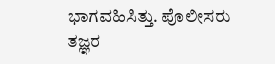ಭಾಗವಹಿಸಿತ್ತು. ಪೊಲೀಸರು ತಜ್ಞರ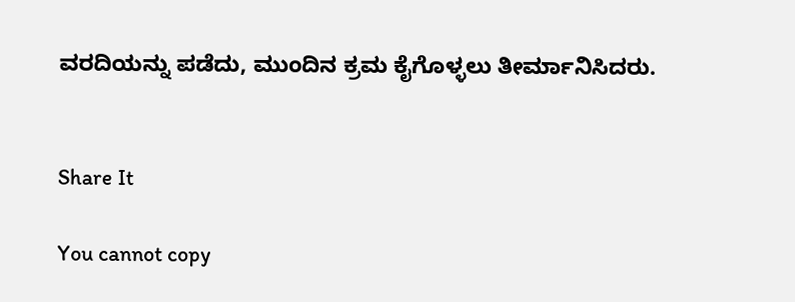ವರದಿಯನ್ನು ಪಡೆದು, ಮುಂದಿನ ಕ್ರಮ ಕೈಗೊಳ್ಳಲು ತೀರ್ಮಾನಿಸಿದರು.


Share It

You cannot copy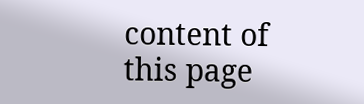content of this page